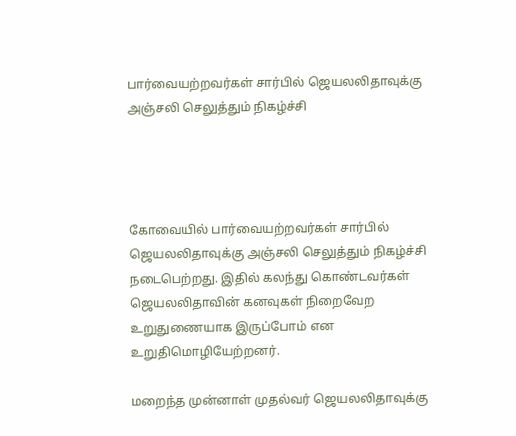பார்வையற்றவர்கள் சார்பில் ஜெயலலிதாவுக்கு அஞ்சலி செலுத்தும் நிகழ்ச்சி




கோவையில் பார்வையற்றவர்கள் சார்பில் ஜெயலலிதாவுக்கு அஞ்சலி செலுத்தும் நிகழ்ச்சி நடைபெற்றது. இதில் கலந்து கொண்டவர்கள் ஜெயலலிதாவின் கனவுகள் நிறைவேற உறுதுணையாக இருப்போம் என உறுதிமொழியேற்றனர்.

மறைந்த முன்னாள் முதல்வர் ஜெயலலிதாவுக்கு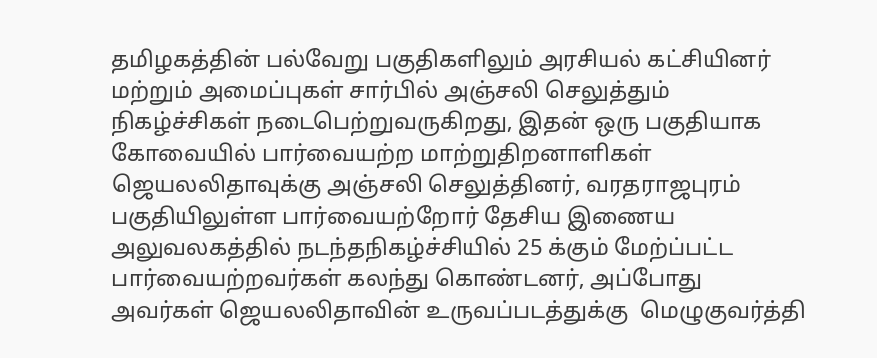தமிழகத்தின் பல்வேறு பகுதிகளிலும் அரசியல் கட்சியினர் மற்றும் அமைப்புகள் சார்பில் அஞ்சலி செலுத்தும் நிகழ்ச்சிகள் நடைபெற்றுவருகிறது, இதன் ஒரு பகுதியாக கோவையில் பார்வையற்ற மாற்றுதிறனாளிகள் ஜெயலலிதாவுக்கு அஞ்சலி செலுத்தினர், வரதராஜபுரம் பகுதியிலுள்ள பார்வையற்றோர் தேசிய இணைய அலுவலகத்தில் நடந்தநிகழ்ச்சியில் 25 க்கும் மேற்ப்பட்ட பார்வையற்றவர்கள் கலந்து கொண்டனர், அப்போது அவர்கள் ஜெயலலிதாவின் உருவப்படத்துக்கு  மெழுகுவர்த்தி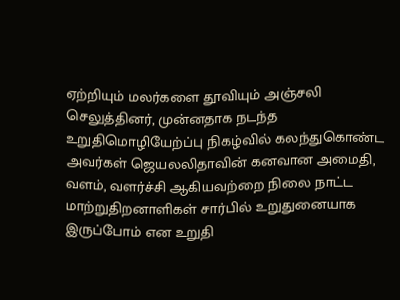ஏற்றியும் மலர்களை தூவியும் அஞ்சலி செலுத்தினர், முன்னதாக நடந்த உறுதிமொழியேற்ப்பு நிகழ்வில் கலந்துகொண்ட அவர்கள் ஜெயலலிதாவின் கனவான அமைதி, வளம், வளர்ச்சி ஆகியவற்றை நிலை நாட்ட மாற்றுதிறனாளிகள் சார்பில் உறுதுனையாக இருப்போம் என உறுதி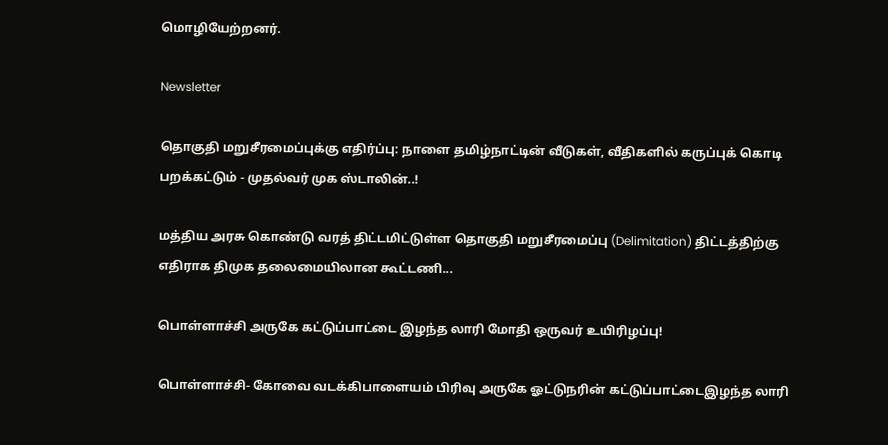மொழியேற்றனர்.

Newsletter

தொகுதி மறுசீரமைப்புக்கு எதிர்ப்பு: நாளை தமிழ்நாட்டின் வீடுகள், வீதிகளில் கருப்புக் கொடி பறக்கட்டும் - முதல்வர் முக ஸ்டாலின்..!

மத்திய அரசு கொண்டு வரத் திட்டமிட்டுள்ள தொகுதி மறுசீரமைப்பு (Delimitation) திட்டத்திற்கு எதிராக திமுக தலைமையிலான கூட்டணி...

பொள்ளாச்சி அருகே கட்டுப்பாட்டை இழந்த லாரி மோதி ஒருவர் உயிரிழப்பு!

பொள்ளாச்சி- கோவை வடக்கிபாளையம் பிரிவு அருகே ஓட்டுநரின் கட்டுப்பாட்டைஇழந்த லாரி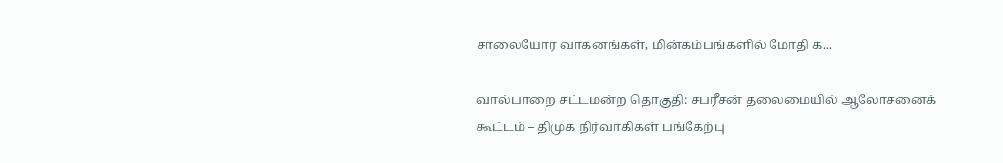சாலையோர வாகனங்கள், மின்கம்பங்களில் மோதி க...

வால்பாறை சட்டமன்ற தொகுதி: சபரீசன் தலைமையில் ஆலோசனைக் கூட்டம் – திமுக நிர்வாகிகள் பங்கேற்பு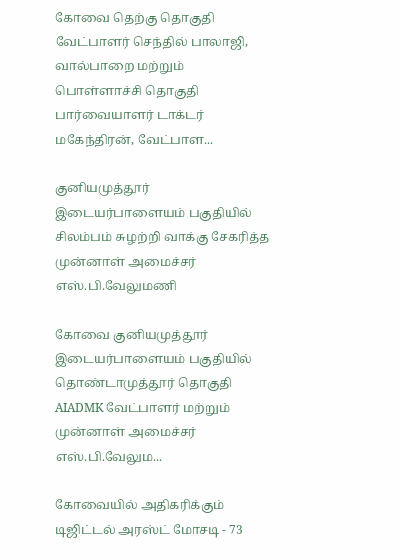கோவை தெற்கு தொகுதி வேட்பாளர் செந்தில் பாலாஜி, வால்பாறை மற்றும் பொள்ளாச்சி தொகுதி பார்வையாளர் டாக்டர் மகேந்திரன், வேட்பாள...

குனியமுத்தூர் இடையர்பாளையம் பகுதியில் சிலம்பம் சுழற்றி வாக்கு சேகரித்த முன்னாள் அமைச்சர் எஸ்.பி.வேலுமணி

கோவை குனியமுத்தூர் இடையர்பாளையம் பகுதியில் தொண்டாமுத்தூர் தொகுதி AIADMK வேட்பாளர் மற்றும் முன்னாள் அமைச்சர் எஸ்.பி.வேலும...

கோவையில் அதிகரிக்கும் டிஜிட்டல் அரஸ்ட் மோசடி - 73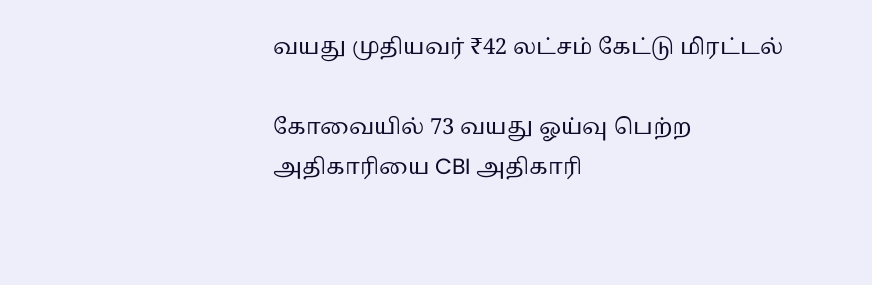வயது முதியவர் ₹42 லட்சம் கேட்டு மிரட்டல்

கோவையில் 73 வயது ஓய்வு பெற்ற அதிகாரியை CBI அதிகாரி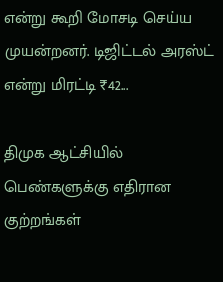என்று கூறி மோசடி செய்ய முயன்றனர். டிஜிட்டல் அரஸ்ட் என்று மிரட்டி ₹42...

திமுக ஆட்சியில் பெண்களுக்கு எதிரான குற்றங்கள்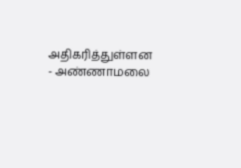அதிகரித்துள்ளன - அண்ணாமலை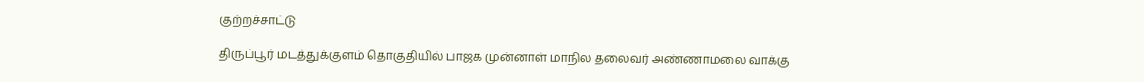குற்றச்சாட்டு

திருப்பூர் மடத்துக்குளம் தொகுதியில் பாஜக முன்னாள் மாநில தலைவர் அண்ணாமலை வாக்கு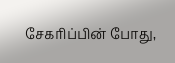சேகரிப்பின் போது,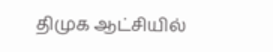திமுக ஆட்சியில்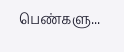பெண்களு...